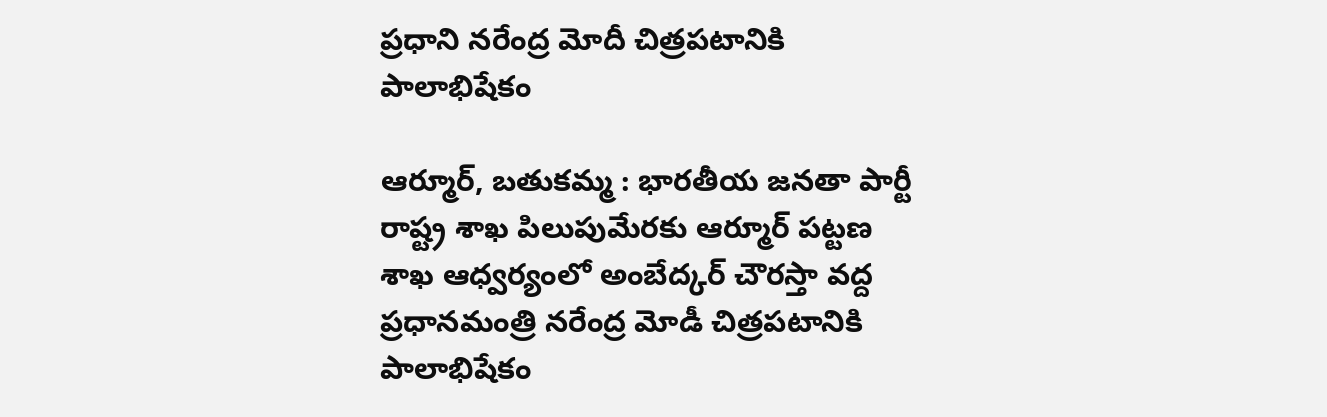ప్రధాని నరేంద్ర మోదీ చిత్రపటానికి పాలాభిషేకం

ఆర్మూర్, బతుకమ్మ : భారతీయ జనతా పార్టీ రాష్ట్ర శాఖ పిలుపుమేరకు ఆర్మూర్ పట్టణ శాఖ ఆధ్వర్యంలో అంబేద్కర్ చౌరస్తా వద్ద ప్రధానమంత్రి నరేంద్ర మోడీ చిత్రపటానికి పాలాభిషేకం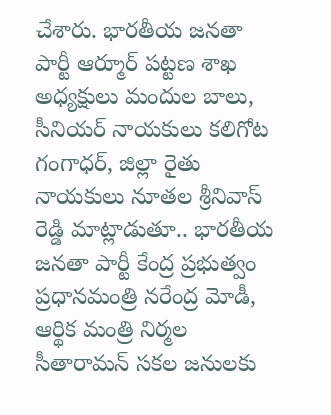చేశారు. భారతీయ జనతా పార్టీ ఆర్మూర్ పట్టణ శాఖ అధ్యక్షులు మందుల బాలు, సీనియర్ నాయకులు కలిగోట గంగాధర్, జిల్లా రైతు నాయకులు నూతల శ్రీనివాస్ రెడ్డి మాట్లాడుతూ.. భారతీయ జనతా పార్టీ కేంద్ర ప్రభుత్వం ప్రధానమంత్రి నరేంద్ర మోడీ, ఆర్థిక మంత్రి నిర్మల సీతారామన్ సకల జనులకు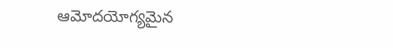ఆమోదయోగ్యమైన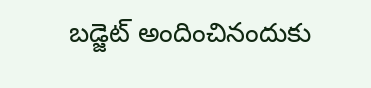బడ్జెట్ అందించినందుకు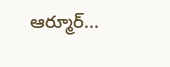ఆర్మూర్...